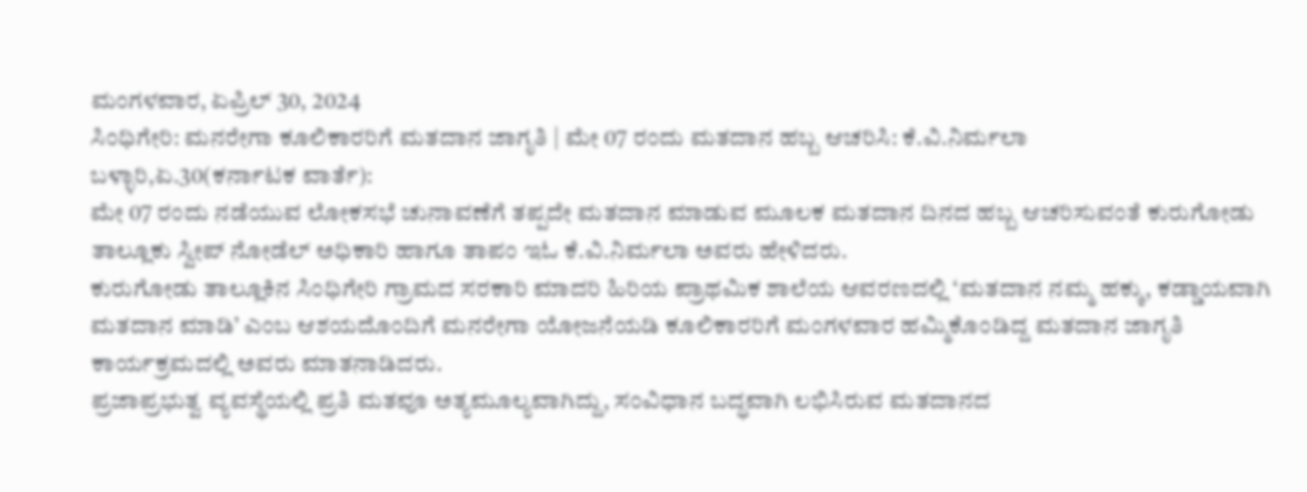ಮಂಗಳವಾರ, ಏಪ್ರಿಲ್ 30, 2024
ಸಿಂಧಿಗೇರಿ: ಮನರೇಗಾ ಕೂಲಿಕಾರರಿಗೆ ಮತದಾನ ಜಾಗೃತಿ | ಮೇ 07 ರಂದು ಮತದಾನ ಹಬ್ಬ ಆಚರಿಸಿ: ಕೆ.ವಿ.ನಿರ್ಮಲಾ
ಬಳ್ಳಾರಿ,ಏ.30(ಕರ್ನಾಟಕ ವಾರ್ತೆ):
ಮೇ 07 ರಂದು ನಡೆಯುವ ಲೋಕಸಭೆ ಚುನಾವಣೆಗೆ ತಪ್ಪದೇ ಮತದಾನ ಮಾಡುವ ಮೂಲಕ ಮತದಾನ ದಿನದ ಹಬ್ಬ ಆಚರಿಸುವಂತೆ ಕುರುಗೋಡು ತಾಲ್ಲೂಕು ಸ್ವೀಪ್ ನೋಡೆಲ್ ಅಧಿಕಾರಿ ಹಾಗೂ ತಾಪಂ ಇಓ ಕೆ.ವಿ.ನಿರ್ಮಲಾ ಅವರು ಹೇಳಿದರು.
ಕುರುಗೋಡು ತಾಲ್ಲೂಕಿನ ಸಿಂಧಿಗೇರಿ ಗ್ರಾಮದ ಸರಕಾರಿ ಮಾದರಿ ಹಿರಿಯ ಪ್ರಾಥಮಿಕ ಶಾಲೆಯ ಆವರಣದಲ್ಲಿ ‘ಮತದಾನ ನಮ್ಮ ಹಕ್ಕು, ಕಡ್ಡಾಯವಾಗಿ ಮತದಾನ ಮಾಡಿ’ ಎಂಬ ಆಶಯದೊಂದಿಗೆ ಮನರೇಗಾ ಯೋಜನೆಯಡಿ ಕೂಲಿಕಾರರಿಗೆ ಮಂಗಳವಾರ ಹಮ್ಮಿಕೊಂಡಿದ್ದ ಮತದಾನ ಜಾಗೃತಿ ಕಾರ್ಯಕ್ರಮದಲ್ಲಿ ಅವರು ಮಾತನಾಡಿದರು.
ಪ್ರಜಾಪ್ರಭುತ್ವ ವ್ಯವಸ್ಥೆಯಲ್ಲಿ ಪ್ರತಿ ಮತವೂ ಅತ್ಯಮೂಲ್ಯವಾಗಿದ್ದು, ಸಂವಿಧಾನ ಬದ್ಧವಾಗಿ ಲಭಿಸಿರುವ ಮತದಾನದ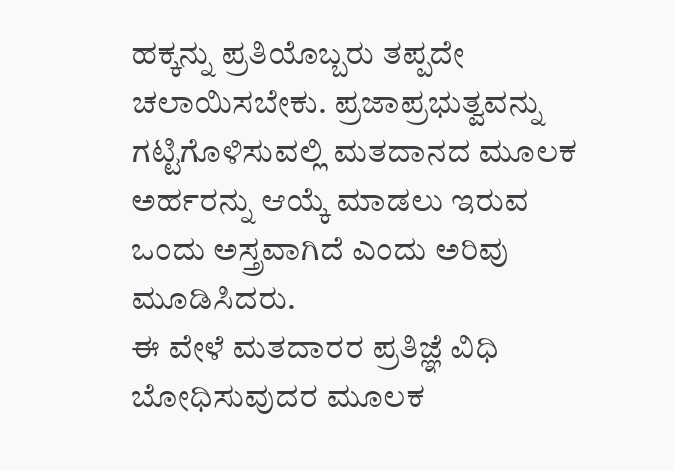ಹಕ್ಕನ್ನು ಪ್ರತಿಯೊಬ್ಬರು ತಪ್ಪದೇ ಚಲಾಯಿಸಬೇಕು. ಪ್ರಜಾಪ್ರಭುತ್ವವನ್ನು ಗಟ್ಟಿಗೊಳಿಸುವಲ್ಲಿ ಮತದಾನದ ಮೂಲಕ ಅರ್ಹರನ್ನು ಆಯ್ಕೆ ಮಾಡಲು ಇರುವ ಒಂದು ಅಸ್ತ್ರವಾಗಿದೆ ಎಂದು ಅರಿವು ಮೂಡಿಸಿದರು.
ಈ ವೇಳೆ ಮತದಾರರ ಪ್ರತಿಜ್ಞೆ ವಿಧಿ ಬೋಧಿಸುವುದರ ಮೂಲಕ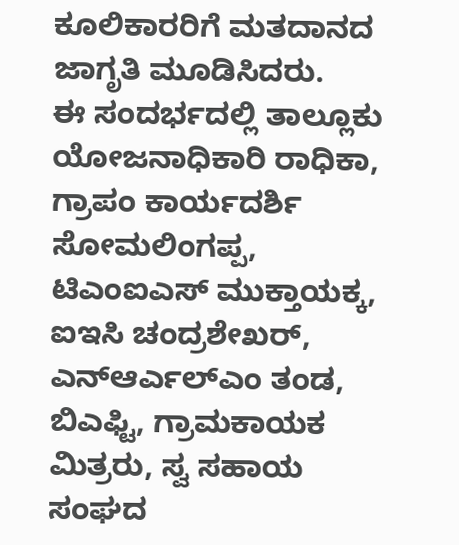ಕೂಲಿಕಾರರಿಗೆ ಮತದಾನದ ಜಾಗೃತಿ ಮೂಡಿಸಿದರು.
ಈ ಸಂದರ್ಭದಲ್ಲಿ ತಾಲ್ಲೂಕು ಯೋಜನಾಧಿಕಾರಿ ರಾಧಿಕಾ, ಗ್ರಾಪಂ ಕಾರ್ಯದರ್ಶಿ ಸೋಮಲಿಂಗಪ್ಪ, ಟಿಎಂಐಎಸ್ ಮುಕ್ತಾಯಕ್ಕ, ಐಇಸಿ ಚಂದ್ರಶೇಖರ್, ಎನ್ಆರ್ಎಲ್ಎಂ ತಂಡ, ಬಿಎಫ್ಟಿ, ಗ್ರಾಮಕಾಯಕ ಮಿತ್ರರು, ಸ್ವ ಸಹಾಯ ಸಂಘದ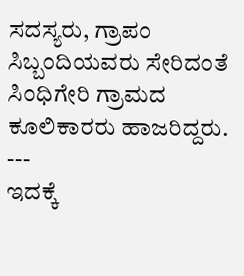ಸದಸ್ಯರು, ಗ್ರಾಪಂ ಸಿಬ್ಬಂದಿಯವರು ಸೇರಿದಂತೆ ಸಿಂಧಿಗೇರಿ ಗ್ರಾಮದ ಕೂಲಿಕಾರರು ಹಾಜರಿದ್ದರು.
---
ಇದಕ್ಕೆ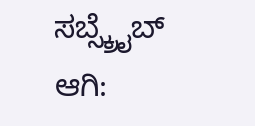ಸಬ್ಸ್ಕ್ರೈಬ್ ಆಗಿ: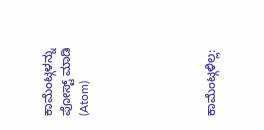ಕಾಮೆಂಟ್ಗಳನ್ನು ಪೋಸ್ಟ್ ಮಾಡಿ (Atom)






ಕಾಮೆಂಟ್ಗಳಿಲ್ಲ: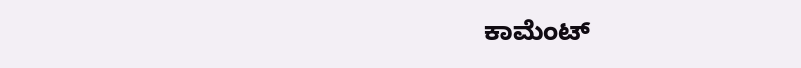ಕಾಮೆಂಟ್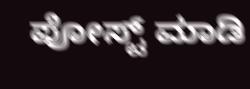ಪೋಸ್ಟ್ ಮಾಡಿ